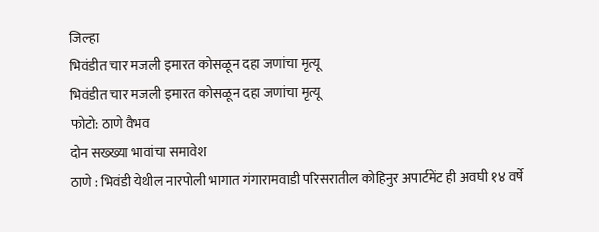जिल्हा
भिवंडीत चार मजली इमारत कोसळून दहा जणांचा मृत्यू
भिवंडीत चार मजली इमारत कोसळून दहा जणांचा मृत्यू
फोटो: ठाणे वैभव
दोन सख्ख्या भावांचा समावेश
ठाणे : भिवंडी येथील नारपोली भागात गंगारामवाडी परिसरातील कोहिनुर अपार्टमेंट ही अवघी १४ वर्षे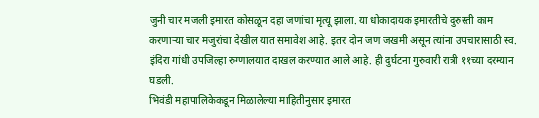जुनी चार मजली इमारत कोसळून दहा जणांचा मृत्यू झाला. या धोकादायक इमारतीचे दुरुस्ती काम करणाऱ्या चार मजुरांचा देखील यात समावेश आहे. इतर दोन जण जखमी असून त्यांना उपचारासाठी स्व. इंदिरा गांधी उपजिल्हा रुग्णालयात दाखल करण्यात आले आहे. ही दुर्घटना गुरुवारी रात्री ११च्या दरम्यान घडली.
भिवंडी महापालिकेकडून मिळालेल्या माहितीनुसार इमारत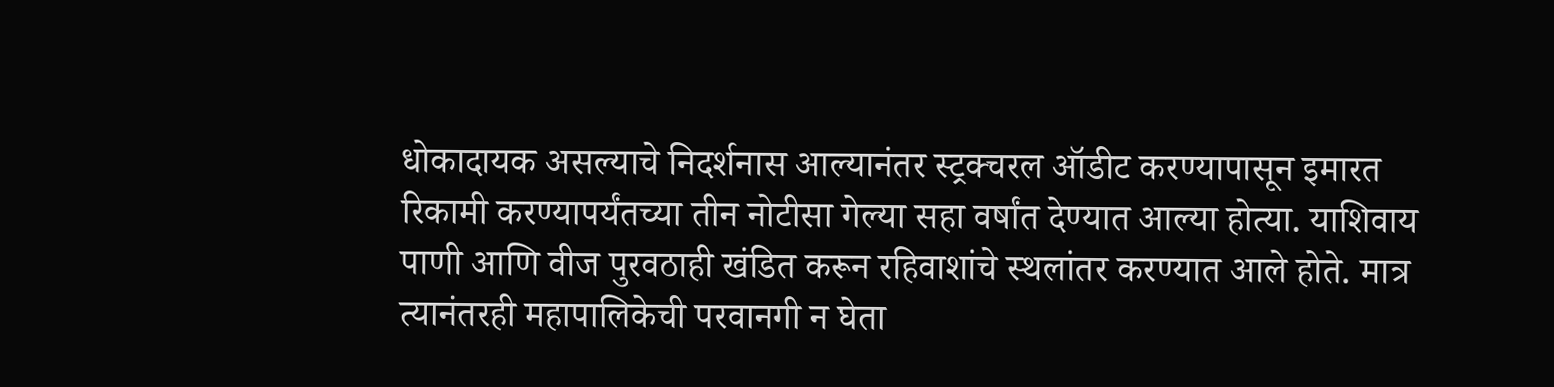धोकादायक असल्याचे निदर्शनास आल्यानंतर स्ट्रक्चरल ऑडीट करण्यापासून इमारत रिकामी करण्यापर्यंतच्या तीन नोटीसा गेल्या सहा वर्षांत देण्यात आल्या होत्या. याशिवाय पाणी आणि वीज पुरवठाही खंडित करून रहिवाशांचे स्थलांतर करण्यात आले होते. मात्र त्यानंतरही महापालिकेची परवानगी न घेता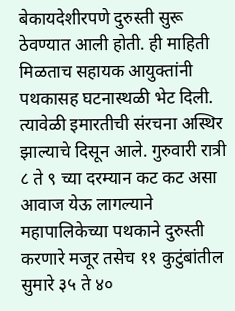बेकायदेशीरपणे दुरुस्ती सुरू ठेवण्यात आली होती. ही माहिती मिळताच सहायक आयुक्तांनी पथकासह घटनास्थळी भेट दिली. त्यावेळी इमारतीची संरचना अस्थिर झाल्याचे दिसून आले. गुरुवारी रात्री ८ ते ९ च्या दरम्यान कट कट असा आवाज येऊ लागल्याने महापालिकेच्या पथकाने दुरुस्ती करणारे मजूर तसेच ११ कुटुंबांतील सुमारे ३५ ते ४०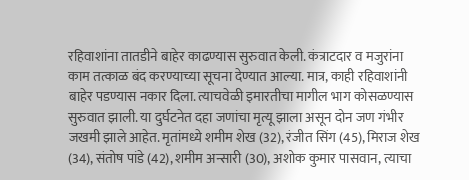रहिवाशांना तातडीने बाहेर काढण्यास सुरुवात केली. कंत्राटदार व मजुरांना काम तत्काळ बंद करण्याच्या सूचना देण्यात आल्या. मात्र, काही रहिवाशांनी बाहेर पडण्यास नकार दिला. त्याचवेळी इमारतीचा मागील भाग कोसळण्यास सुरुवात झाली. या दुर्घटनेत दहा जणांचा मृत्यू झाला असून दोन जण गंभीर जखमी झाले आहेत. मृतांमध्ये शमीम शेख (32), रंजीत सिंग (45), मिराज शेख (34), संतोष पांडे (42), शमीम अन्सारी (30), अशोक कुमार पासवान, त्याचा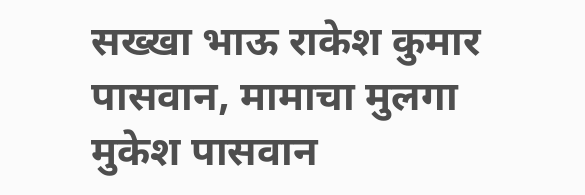सख्खा भाऊ राकेश कुमार पासवान, मामाचा मुलगा मुकेश पासवान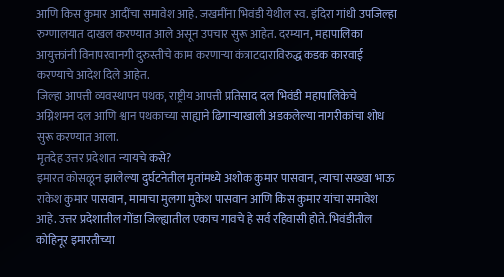आणि किस कुमार आदींचा समावेश आहे. जखमींना भिवंडी येथील स्व. इंदिरा गांधी उपजिल्हा रुग्णालयात दाखल करण्यात आले असून उपचार सुरू आहेत. दरम्यान, महापालिका आयुक्तांनी विनापरवानगी दुरुस्तीचे काम करणाऱ्या कंत्राटदाराविरुद्ध कडक कारवाई करण्याचे आदेश दिले आहेत.
जिल्हा आपत्ती व्यवस्थापन पथक, राष्ट्रीय आपत्ती प्रतिसाद दल भिवंडी महापालिकेचे अग्निशमन दल आणि श्वान पथकाच्या साह्याने ढिगाऱ्याखाली अडकलेल्या नागरीकांचा शोध सुरू करण्यात आला.
मृतदेह उत्तर प्रदेशात न्यायचे कसे?
इमारत कोसळून झालेल्या दुर्घटनेतील मृतांमध्ये अशोक कुमार पासवान, त्याचा सख्खा भाऊ राकेश कुमार पासवान, मामाचा मुलगा मुकेश पासवान आणि किस कुमार यांचा समावेश आहे. उत्तर प्रदेशातील गोंडा जिल्ह्यातील एकाच गावचे हे सर्व रहिवासी होते. भिवंडीतील कोहिनूर इमारतीच्या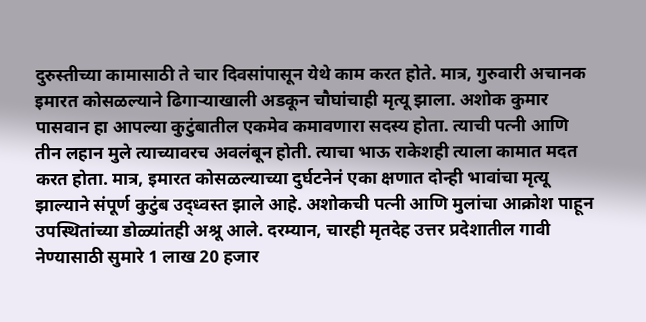दुरुस्तीच्या कामासाठी ते चार दिवसांपासून येथे काम करत होते. मात्र, गुरुवारी अचानक इमारत कोसळल्याने ढिगाऱ्याखाली अडकून चौघांचाही मृत्यू झाला. अशोक कुमार पासवान हा आपल्या कुटुंबातील एकमेव कमावणारा सदस्य होता. त्याची पत्नी आणि तीन लहान मुले त्याच्यावरच अवलंबून होती. त्याचा भाऊ राकेशही त्याला कामात मदत करत होता. मात्र, इमारत कोसळल्याच्या दुर्घटनेनं एका क्षणात दोन्ही भावांचा मृत्यू झाल्याने संपूर्ण कुटुंब उद्ध्वस्त झाले आहे. अशोकची पत्नी आणि मुलांचा आक्रोश पाहून उपस्थितांच्या डोळ्यांतही अश्रू आले. दरम्यान, चारही मृतदेह उत्तर प्रदेशातील गावी नेण्यासाठी सुमारे 1 लाख 20 हजार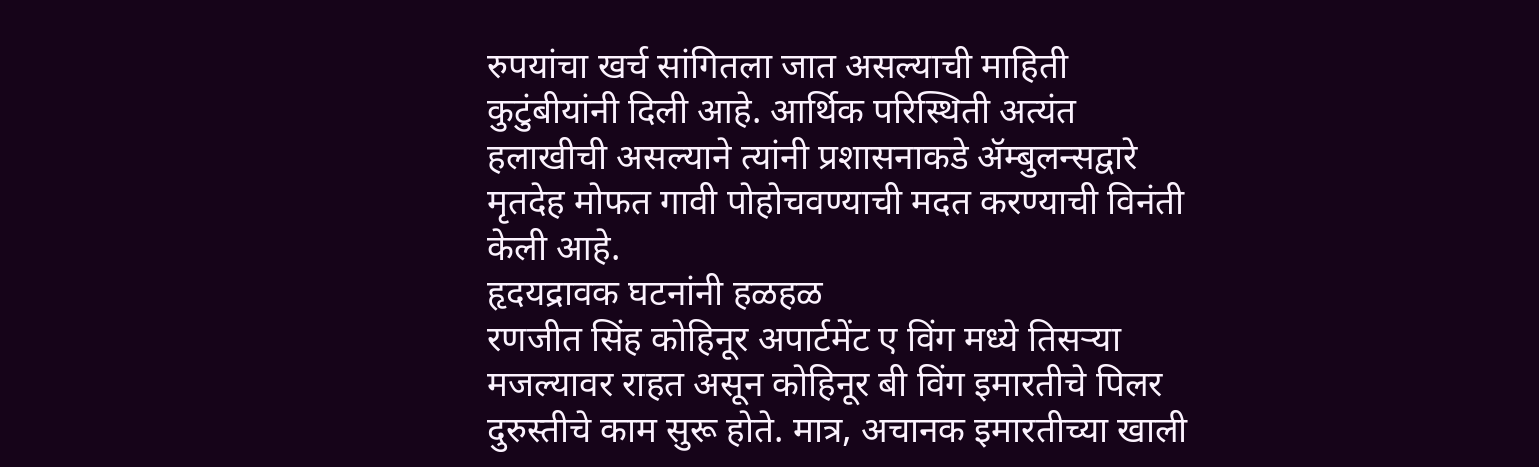रुपयांचा खर्च सांगितला जात असल्याची माहिती कुटुंबीयांनी दिली आहे. आर्थिक परिस्थिती अत्यंत हलाखीची असल्याने त्यांनी प्रशासनाकडे ॲम्बुलन्सद्वारे मृतदेह मोफत गावी पोहोचवण्याची मदत करण्याची विनंती केली आहे.
हृदयद्रावक घटनांनी हळहळ
रणजीत सिंह कोहिनूर अपार्टमेंट ए विंग मध्ये तिसऱ्या मजल्यावर राहत असून कोहिनूर बी विंग इमारतीचे पिलर दुरुस्तीचे काम सुरू होते. मात्र, अचानक इमारतीच्या खाली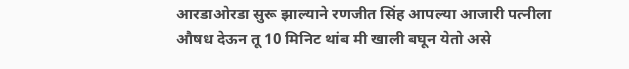आरडाओरडा सुरू झाल्याने रणजीत सिंह आपल्या आजारी पत्नीला औषध देऊन तू 10 मिनिट थांब मी खाली बघून येतो असे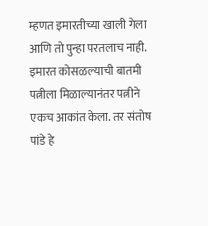म्हणत इमारतीच्या खाली गेला आणि तो पुन्हा परतलाच नाही. इमारत कोसळल्याची बातमी पत्नीला मिळाल्यानंतर पत्नीने एकच आकांत केला. तर संतोष पांडे हे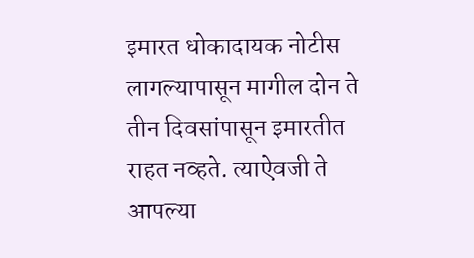इमारत धोकादायक नोटीस लागल्यापासून मागील दोन ते तीन दिवसांपासून इमारतीत राहत नव्हते. त्याऐवजी ते आपल्या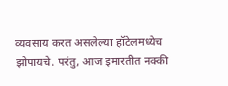व्यवसाय करत असलेल्या हॉटेलमध्येच झोपायचे. परंतु, आज इमारतीत नक्की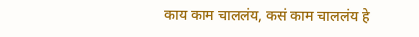काय काम चाललंय, कसं काम चाललंय हे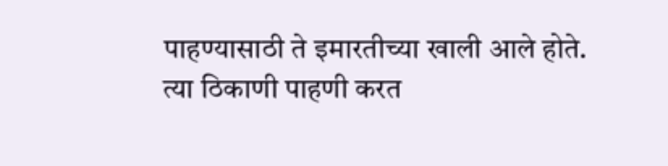पाहण्यासाठी ते इमारतीच्या खाली आले होते. त्या ठिकाणी पाहणी करत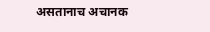असतानाच अचानक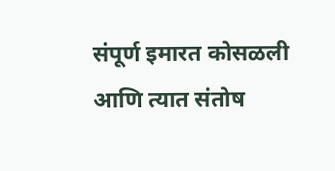संपूर्ण इमारत कोसळली आणि त्यात संतोष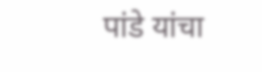पांडे यांचा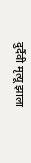दुर्दैवी मृत्यू झाला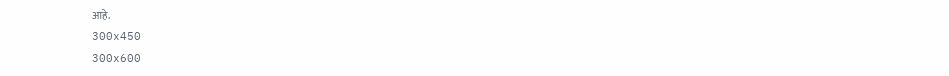आहे.
300x450
300x600